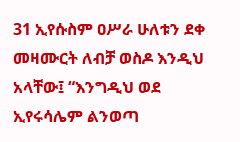31 ኢየሱስም ዐሥራ ሁለቱን ደቀ መዛሙርት ለብቻ ወስዶ እንዲህ አላቸው፤ “እንግዲህ ወደ ኢየሩሳሌም ልንወጣ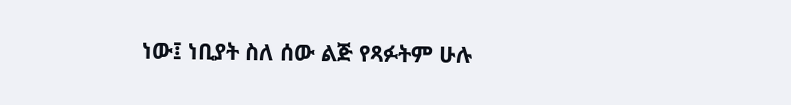ነው፤ ነቢያት ስለ ሰው ልጅ የጻፉትም ሁሉ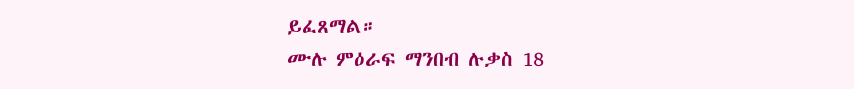ይፈጸማል።
ሙሉ ምዕራፍ ማንበብ ሉቃስ 18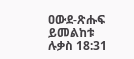ዐውደ-ጽሑፍ ይመልከቱ ሉቃስ 18:31